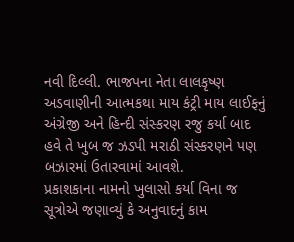નવી દિલ્લી. ભાજપના નેતા લાલકૃષ્ણ અડવાણીની આત્મકથા માય કંટ્રી માય લાઈફનું અંગ્રેજી અને હિન્દી સંસ્કરણ રજુ કર્યા બાદ હવે તે ખુબ જ ઝડપી મરાઠી સંસ્કરણને પણ બઝારમાં ઉતારવામાં આવશે.
પ્રકાશકાના નામનો ખુલાસો કર્યા વિના જ સૂત્રોએ જણાવ્યું કે અનુવાદનું કામ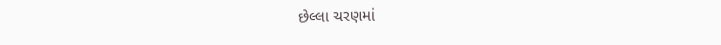છેલ્લા ચરણમાં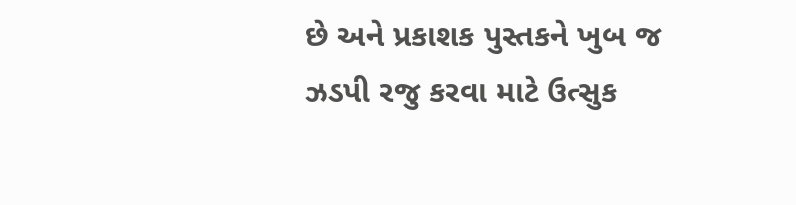છે અને પ્રકાશક પુસ્તકને ખુબ જ ઝડપી રજુ કરવા માટે ઉત્સુક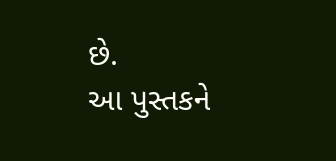છે.
આ પુસ્તકને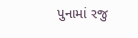પુનામાં રજુ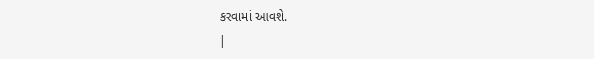કરવામાં આવશે.
|